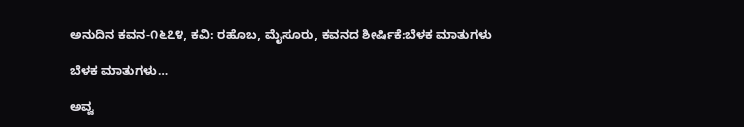ಅನುದಿನ ಕವನ-೧೬೭೪, ಕವಿ: ರಹೊಬ, ಮೈಸೂರು, ಕವನದ ಶೀರ್ಷಿಕೆ:ಬೆಳಕ‌ ಮಾತುಗಳು

ಬೆಳಕ ಮಾತುಗಳು…

ಅವ್ವ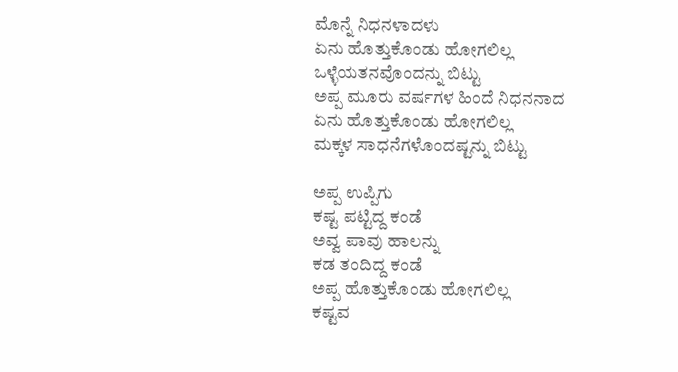ಮೊನ್ನೆ ನಿಧನಳಾದಳು
ಏನು ಹೊತ್ತುಕೊಂಡು ಹೋಗಲಿಲ್ಲ
ಒಳ್ಳೆಯತನವೊಂದನ್ನು ಬಿಟ್ಟು
ಅಪ್ಪ ಮೂರು ವರ್ಷಗಳ ಹಿಂದೆ ನಿಧನನಾದ
ಏನು ಹೊತ್ತುಕೊಂಡು ಹೋಗಲಿಲ್ಲ
ಮಕ್ಕಳ ಸಾಧನೆಗಳೊಂದಷ್ಟನ್ನು ಬಿಟ್ಟು

ಅಪ್ಪ ಉಪ್ಪಿಗು
ಕಷ್ಟ ಪಟ್ಟಿದ್ದ ಕಂಡೆ
ಅವ್ವ ಪಾವು ಹಾಲನ್ನು
ಕಡ ತಂದಿದ್ದ ಕಂಡೆ
ಅಪ್ಪ ಹೊತ್ತುಕೊಂಡು ಹೋಗಲಿಲ್ಲ
ಕಷ್ಟವ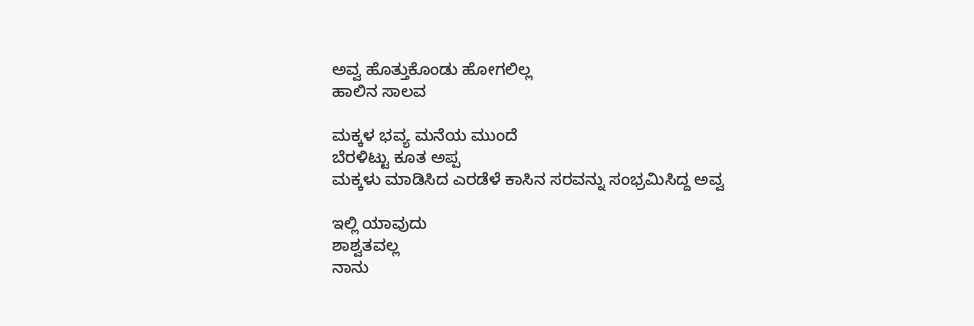ಅವ್ವ ಹೊತ್ತುಕೊಂಡು ಹೋಗಲಿಲ್ಲ
ಹಾಲಿನ ಸಾಲವ

ಮಕ್ಕಳ ಭವ್ಯ ಮನೆಯ ಮುಂದೆ
ಬೆರಳಿಟ್ಟು ಕೂತ ಅಪ್ಪ
ಮಕ್ಕಳು ಮಾಡಿಸಿದ ಎರಡೆಳೆ ಕಾಸಿನ ಸರವನ್ನು ಸಂಭ್ರಮಿಸಿದ್ದ ಅವ್ವ

ಇಲ್ಲಿ ಯಾವುದು
ಶಾಶ್ವತವಲ್ಲ
ನಾನು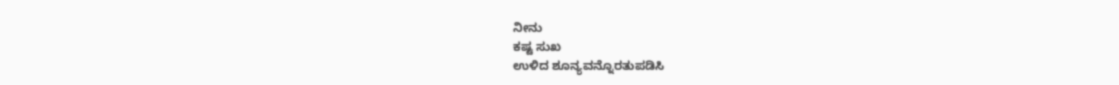ನೀನು
ಕಷ್ಟ ಸುಖ
ಉಳಿದ ಶೂನ್ಯವನ್ನೊರತುಪಡಿಸಿ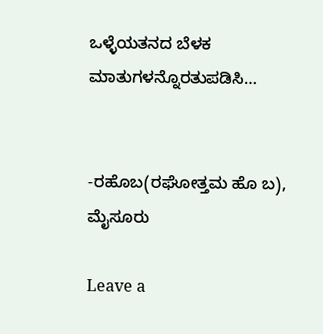ಒಳ್ಳೆಯತನದ ಬೆಳಕ
ಮಾತುಗಳನ್ನೊರತುಪಡಿಸಿ…


-ರಹೊಬ(ರಘೋತ್ತಮ ಹೊ ಬ), ಮೈಸೂರು

Leave a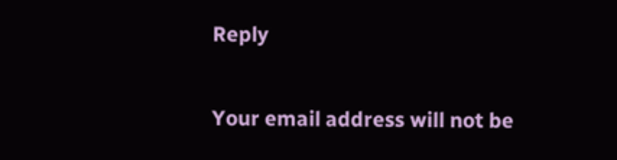Reply

Your email address will not be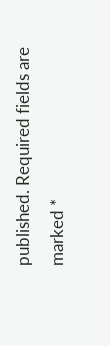published. Required fields are marked *